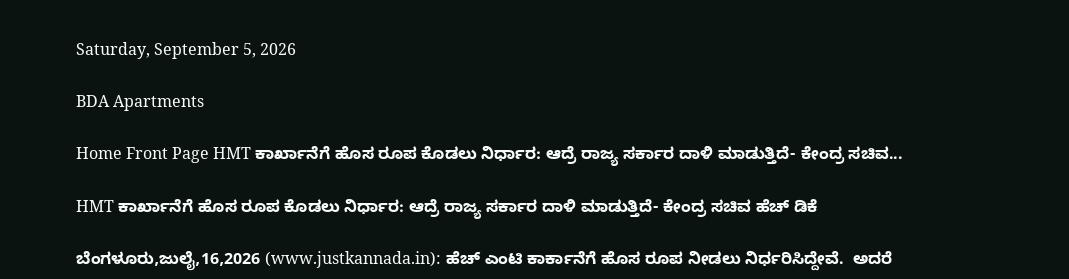Saturday, September 5, 2026

BDA Apartments

Home Front Page HMT ಕಾರ್ಖಾನೆಗೆ ಹೊಸ ರೂಪ ಕೊಡಲು ನಿರ್ಧಾರ: ಆದ್ರೆ ರಾಜ್ಯ ಸರ್ಕಾರ ದಾಳಿ ಮಾಡುತ್ತಿದೆ- ಕೇಂದ್ರ ಸಚಿವ...

HMT ಕಾರ್ಖಾನೆಗೆ ಹೊಸ ರೂಪ ಕೊಡಲು ನಿರ್ಧಾರ: ಆದ್ರೆ ರಾಜ್ಯ ಸರ್ಕಾರ ದಾಳಿ ಮಾಡುತ್ತಿದೆ- ಕೇಂದ್ರ ಸಚಿವ ಹೆಚ್ ಡಿಕೆ

ಬೆಂಗಳೂರು,ಜುಲೈ,16,2026 (www.justkannada.in): ಹೆಚ್ ಎಂಟಿ ಕಾರ್ಕಾನೆಗೆ ಹೊಸ ರೂಪ ನೀಡಲು ನಿರ್ಧರಿಸಿದ್ದೇವೆ.  ಅದರೆ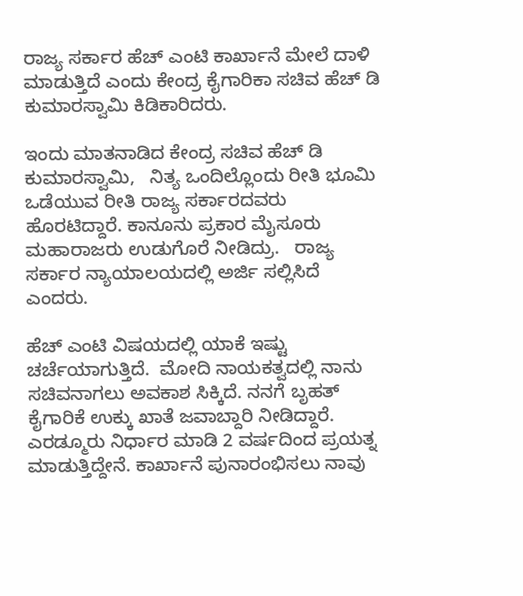ರಾಜ್ಯ ಸರ್ಕಾರ ಹೆಚ್ ಎಂಟಿ ಕಾರ್ಖಾನೆ ಮೇಲೆ ದಾಳಿ ಮಾಡುತ್ತಿದೆ ಎಂದು ಕೇಂದ್ರ ಕೈಗಾರಿಕಾ ಸಚಿವ ಹೆಚ್ ಡಿ ಕುಮಾರಸ್ವಾಮಿ ಕಿಡಿಕಾರಿದರು.

ಇಂದು ಮಾತನಾಡಿದ ಕೇಂದ್ರ ಸಚಿವ ಹೆಚ್ ಡಿ ಕುಮಾರಸ್ವಾಮಿ,   ನಿತ್ಯ ಒಂದಿಲ್ಲೊಂದು ರೀತಿ ಭೂಮಿ ಒಡೆಯುವ ರೀತಿ ರಾಜ್ಯ ಸರ್ಕಾರದವರು ಹೊರಟಿದ್ದಾರೆ. ಕಾನೂನು ಪ್ರಕಾರ ಮೈಸೂರು ಮಹಾರಾಜರು ಉಡುಗೊರೆ ನೀಡಿದ್ರು.   ರಾಜ್ಯ ಸರ್ಕಾರ ನ್ಯಾಯಾಲಯದಲ್ಲಿ ಅರ್ಜಿ ಸಲ್ಲಿಸಿದೆ ಎಂದರು.

ಹೆಚ್ ಎಂಟಿ ವಿಷಯದಲ್ಲಿ ಯಾಕೆ ಇಷ್ಟು ಚರ್ಚೆಯಾಗುತ್ತಿದೆ.  ಮೋದಿ ನಾಯಕತ್ವದಲ್ಲಿ ನಾನು ಸಚಿವನಾಗಲು ಅವಕಾಶ ಸಿಕ್ಕಿದೆ. ನನಗೆ ಬೃಹತ್ ಕೈಗಾರಿಕೆ ಉಕ್ಕು ಖಾತೆ ಜವಾಬ್ದಾರಿ ನೀಡಿದ್ದಾರೆ.  ಎರಡ್ಮೂರು ನಿರ್ಧಾರ ಮಾಡಿ 2 ವರ್ಷದಿಂದ ಪ್ರಯತ್ನ ಮಾಡುತ್ತಿದ್ದೇನೆ. ಕಾರ್ಖಾನೆ ಪುನಾರಂಭಿಸಲು ನಾವು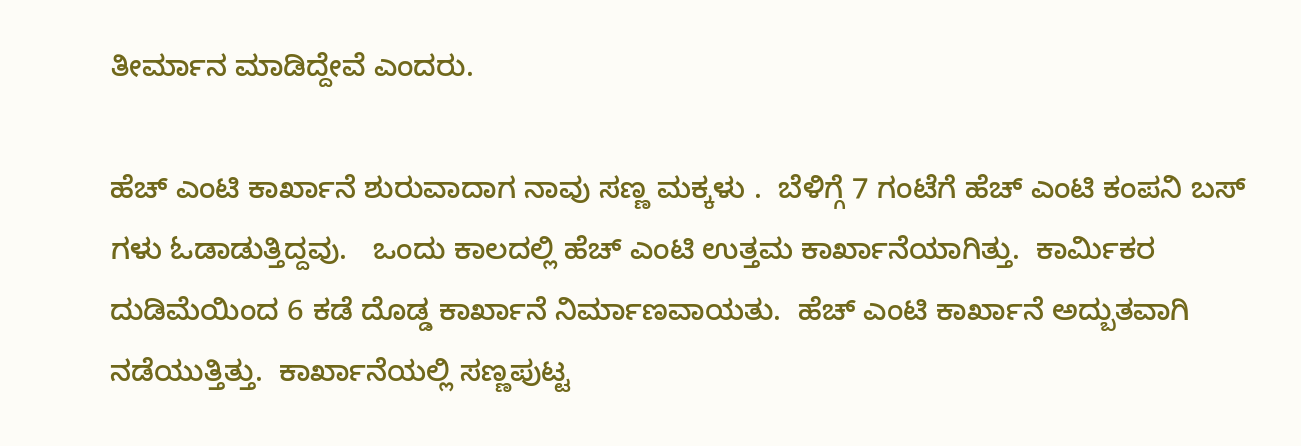ತೀರ್ಮಾನ ಮಾಡಿದ್ದೇವೆ ಎಂದರು.

ಹೆಚ್ ಎಂಟಿ ಕಾರ್ಖಾನೆ ಶುರುವಾದಾಗ ನಾವು ಸಣ್ಣ ಮಕ್ಕಳು .  ಬೆಳಿಗ್ಗೆ 7 ಗಂಟೆಗೆ ಹೆಚ್ ಎಂಟಿ ಕಂಪನಿ ಬಸ್ ಗಳು ಓಡಾಡುತ್ತಿದ್ದವು.   ಒಂದು ಕಾಲದಲ್ಲಿ ಹೆಚ್ ಎಂಟಿ ಉತ್ತಮ ಕಾರ್ಖಾನೆಯಾಗಿತ್ತು.  ಕಾರ್ಮಿಕರ ದುಡಿಮೆಯಿಂದ 6 ಕಡೆ ದೊಡ್ಡ ಕಾರ್ಖಾನೆ ನಿರ್ಮಾಣವಾಯತು.  ಹೆಚ್ ಎಂಟಿ ಕಾರ್ಖಾನೆ ಅದ್ಬುತವಾಗಿ ನಡೆಯುತ್ತಿತ್ತು.  ಕಾರ್ಖಾನೆಯಲ್ಲಿ ಸಣ್ಣಪುಟ್ಟ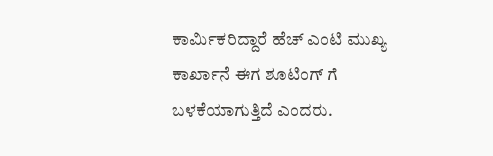ಕಾರ್ಮಿಕರಿದ್ದಾರೆ ಹೆಚ್ ಎಂಟಿ ಮುಖ್ಯ ಕಾರ್ಖಾನೆ ಈಗ ಶೂಟಿಂಗ್ ಗೆ ಬಳಕೆಯಾಗುತ್ತಿದೆ ಎಂದರು.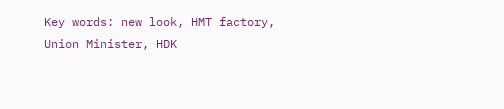Key words: new look, HMT factory, Union Minister, HDK